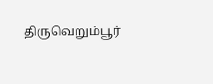திருவெறும்பூர்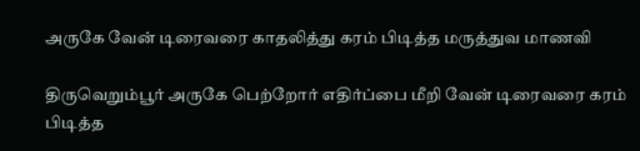அருகே வேன் டிரைவரை காதலித்து கரம் பிடித்த மருத்துவ மாணவி

திருவெறும்பூர் அருகே பெற்றோர் எதிர்ப்பை மீறி வேன் டிரைவரை கரம் பிடித்த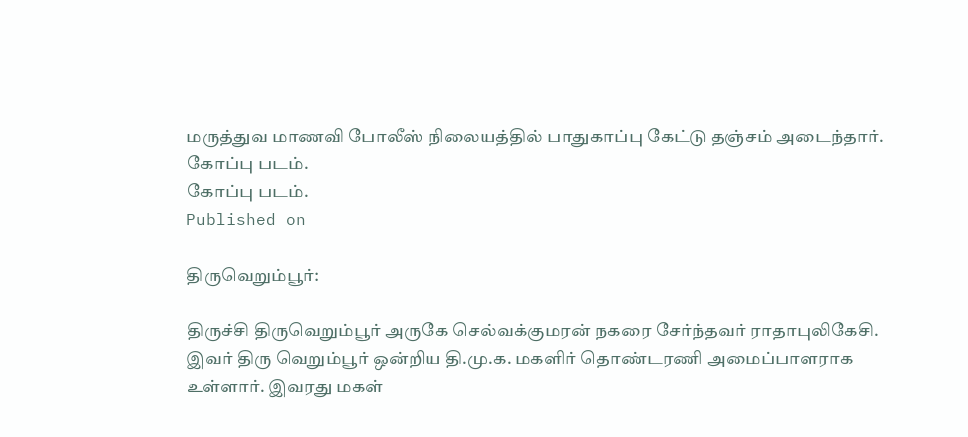மருத்துவ மாணவி போலீஸ் நிலையத்தில் பாதுகாப்பு கேட்டு தஞ்சம் அடைந்தார்.
கோப்பு படம்.
கோப்பு படம்.
Published on

திருவெறும்பூர்:

திருச்சி திருவெறும்பூர் அருகே செல்வக்குமரன் நகரை சேர்ந்தவர் ராதாபுலிகேசி. இவர் திரு வெறும்பூர் ஒன்றிய தி.மு.க. மகளிர் தொண்டரணி அமைப்பாளராக உள்ளார். இவரது மகள்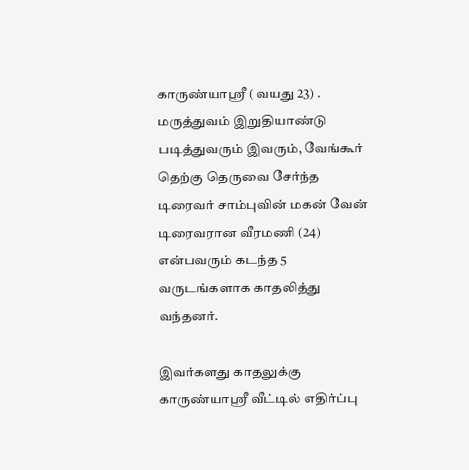காருண்யாஸ்ரீ ( வயது 23) . மருத்துவம் இறுதியாண்டு படித்துவரும் இவரும், வேங்கூர் தெற்கு தெருவை சேர்ந்த டிரைவர் சாம்புவின் மகன் வேன் டிரைவரான வீரமணி (24) என்பவரும் கடந்த 5 வருடங்களாக காதலித்து வந்தனர்.

இவர்களது காதலுக்கு காருண்யாஸ்ரீ வீட்டில் எதிர்ப்பு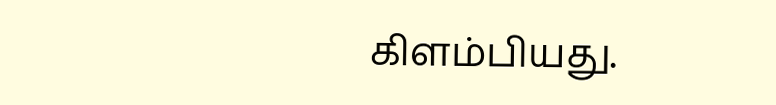கிளம்பியது.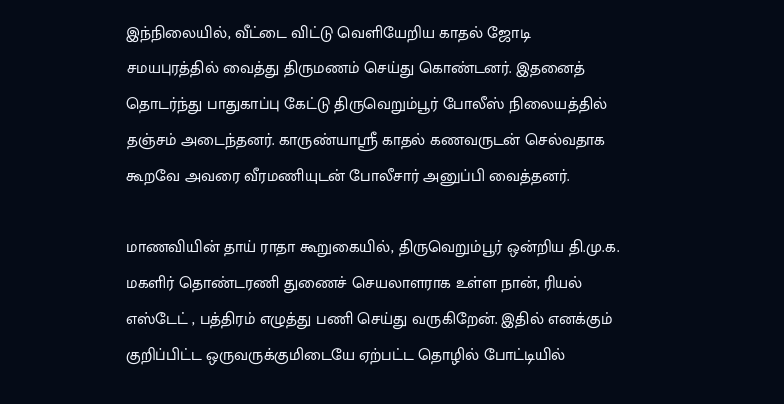இந்நிலையில், வீட்டை விட்டு வெளியேறிய காதல் ஜோடி சமயபுரத்தில் வைத்து திருமணம் செய்து கொண்டனர். இதனைத் தொடர்ந்து பாதுகாப்பு கேட்டு திருவெறும்பூர் போலீஸ் நிலையத்தில் தஞ்சம் அடைந்தனர். காருண்யாஸ்ரீ காதல் கணவருடன் செல்வதாக கூறவே அவரை வீரமணியுடன் போலீசார் அனுப்பி வைத்தனர்.

மாணவியின் தாய் ராதா கூறுகையில், திருவெறும்பூர் ஒன்றிய தி.மு.க. மகளிர் தொண்டரணி துணைச் செயலாளராக உள்ள நான், ரியல் எஸ்டேட் , பத்திரம் எழுத்து பணி செய்து வருகிறேன். இதில் எனக்கும் குறிப்பிட்ட ஒருவருக்குமிடையே ஏற்பட்ட தொழில் போட்டியில்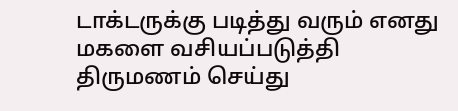டாக்டருக்கு படித்து வரும் எனது மகளை வசியப்படுத்தி திருமணம் செய்து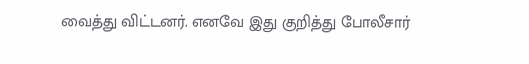வைத்து விட்டனர். எனவே இது குறித்து போலீசார்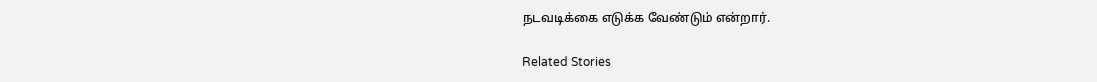நடவடிக்கை எடுக்க வேண்டும் என்றார்.

Related Stories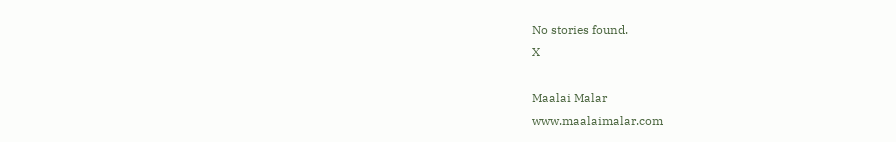No stories found.
X

Maalai Malar
www.maalaimalar.com